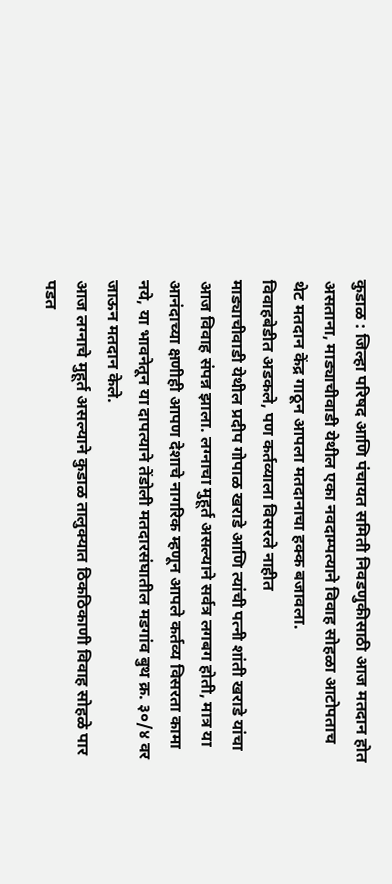कुडाळ : जिल्हा परिषद आणि पंचायत समिती निवडणुकीसाठी आज मतदान होत असताना, माड्याचीवाडी येथील एका नवदाम्पत्याने विवाह सोहळा आटोपताच थेट मतदान केंद्र गाठून आपला मतदानाचा हक्क बजावला.
विवाहबेडीत अडकले, पण कर्तव्याला विसरले नाहीत
माड्याचीवाडी येथील प्रदीप गोपाळ खराडे आणि त्यांची पत्नी शांती खराडे यांचा आज विवाह संपन्न झाला. लग्नाचा मुहूर्त असल्याने सर्वत्र लगबग होती, मात्र या आनंदाच्या क्षणीही आपण देशाचे नागरिक म्हणून आपले कर्तव्य विसरता कामा नये, या भावनेतून या दापत्याने तेंडोली मतदारसंघातील मडगांव बुथ क्र. ३०/४ वर जाऊन मतदान केले.
आज लग्नाचे मुहूर्त असल्याने कुडाळ तालुक्यात ठिकठिकाणी विवाह सोहळे पार पडत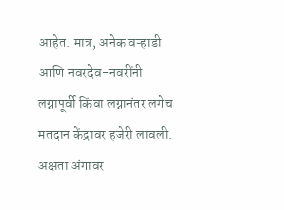आहेत. मात्र, अनेक वऱ्हाडी आणि नवरदेव-नवरींनी लग्नापूर्वी किंवा लग्नानंतर लगेच मतदान केंद्रावर हजेरी लावली. अक्षता अंगावर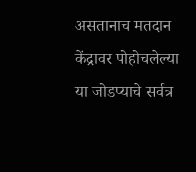असतानाच मतदान केंद्रावर पोहोचलेल्या या जोडप्याचे सर्वत्र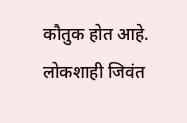कौतुक होत आहे. लोकशाही जिवंत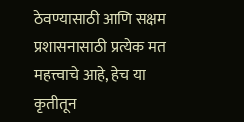ठेवण्यासाठी आणि सक्षम प्रशासनासाठी प्रत्येक मत महत्त्वाचे आहे, हेच या कृतीतून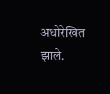अधोरेखित झाले.